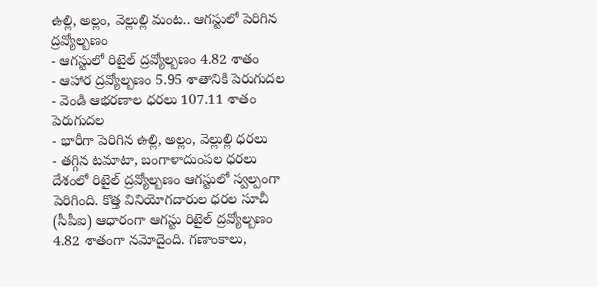ఉల్లి, అల్లం, వెల్లుల్లి మంట.. ఆగస్టులో పెరిగిన ద్రవ్యోల్బణం
- ఆగస్టులో రిటైల్ ద్రవ్యోల్బణం 4.82 శాతం
- ఆహార ద్రవ్యోల్బణం 5.95 శాతానికి పెరుగుదల
- వెండి ఆభరణాల ధరలు 107.11 శాతం పెరుగుదల
- భారీగా పెరిగిన ఉల్లి, అల్లం, వెల్లుల్లి ధరలు
- తగ్గిన టమాటా, బంగాళాదుంపల ధరలు
దేశంలో రిటైల్ ద్రవ్యోల్బణం ఆగస్టులో స్వల్పంగా పెరిగింది. కొత్త వినియోగదారుల ధరల సూచీ (సీపీఐ) ఆధారంగా ఆగస్టు రిటైల్ ద్రవ్యోల్బణం 4.82 శాతంగా నమోదైంది. గణాంకాలు,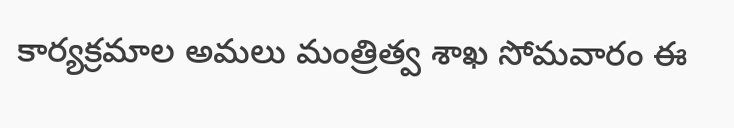కార్యక్రమాల అమలు మంత్రిత్వ శాఖ సోమవారం ఈ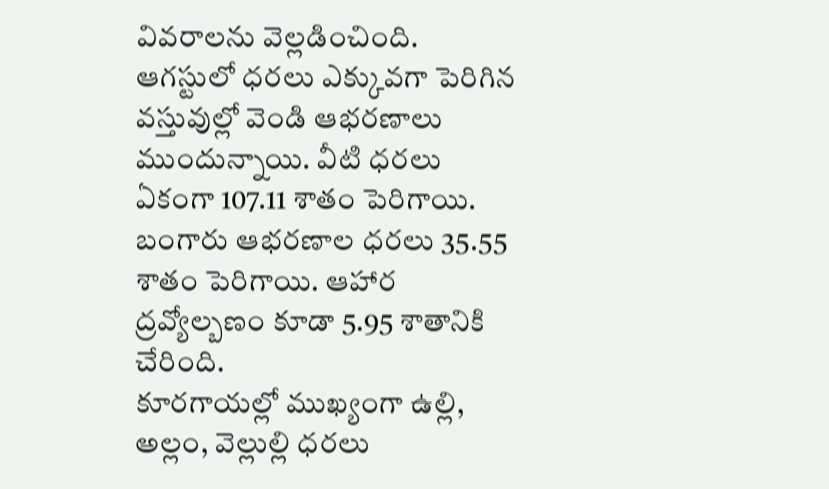వివరాలను వెల్లడించింది.
ఆగస్టులో ధరలు ఎక్కువగా పెరిగిన వస్తువుల్లో వెండి ఆభరణాలు ముందున్నాయి. వీటి ధరలు ఏకంగా 107.11 శాతం పెరిగాయి. బంగారు ఆభరణాల ధరలు 35.55 శాతం పెరిగాయి. ఆహార ద్రవ్యోల్బణం కూడా 5.95 శాతానికి చేరింది.
కూరగాయల్లో ముఖ్యంగా ఉల్లి, అల్లం, వెల్లుల్లి ధరలు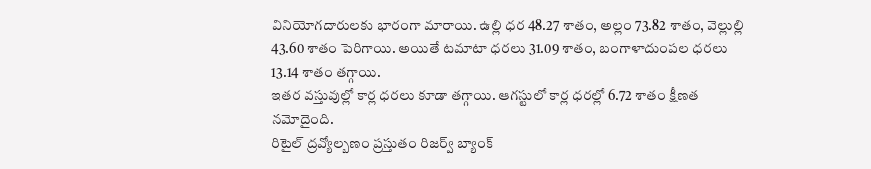వినియోగదారులకు భారంగా మారాయి. ఉల్లి ధర 48.27 శాతం, అల్లం 73.82 శాతం, వెల్లుల్లి 43.60 శాతం పెరిగాయి. అయితే టమాటా ధరలు 31.09 శాతం, బంగాళాదుంపల ధరలు 13.14 శాతం తగ్గాయి.
ఇతర వస్తువుల్లో కార్ల ధరలు కూడా తగ్గాయి. ఆగస్టులో కార్ల ధరల్లో 6.72 శాతం క్షీణత నమోదైంది.
రిటైల్ ద్రవ్యోల్బణం ప్రస్తుతం రిజర్వ్ బ్యాంక్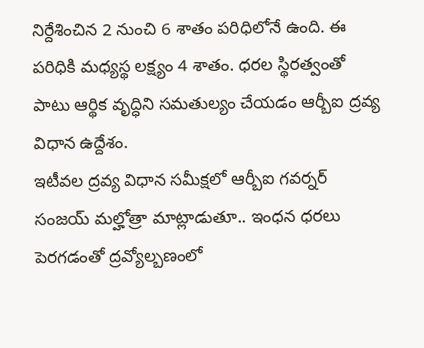నిర్దేశించిన 2 నుంచి 6 శాతం పరిధిలోనే ఉంది. ఈ పరిధికి మధ్యస్థ లక్ష్యం 4 శాతం. ధరల స్థిరత్వంతో పాటు ఆర్థిక వృద్ధిని సమతుల్యం చేయడం ఆర్బీఐ ద్రవ్య విధాన ఉద్దేశం.
ఇటీవల ద్రవ్య విధాన సమీక్షలో ఆర్బీఐ గవర్నర్ సంజయ్ మల్హోత్రా మాట్లాడుతూ.. ఇంధన ధరలు పెరగడంతో ద్రవ్యోల్బణంలో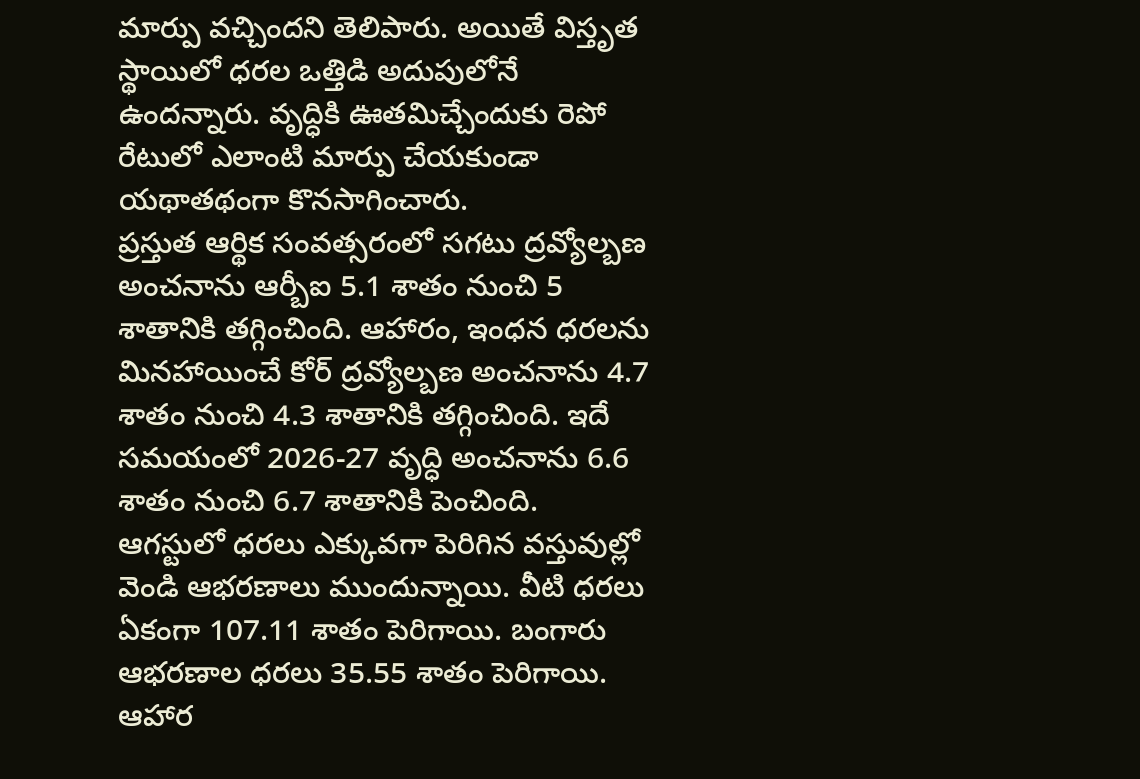మార్పు వచ్చిందని తెలిపారు. అయితే విస్తృత స్థాయిలో ధరల ఒత్తిడి అదుపులోనే ఉందన్నారు. వృద్ధికి ఊతమిచ్చేందుకు రెపో రేటులో ఎలాంటి మార్పు చేయకుండా యథాతథంగా కొనసాగించారు.
ప్రస్తుత ఆర్థిక సంవత్సరంలో సగటు ద్రవ్యోల్బణ అంచనాను ఆర్బీఐ 5.1 శాతం నుంచి 5 శాతానికి తగ్గించింది. ఆహారం, ఇంధన ధరలను మినహాయించే కోర్ ద్రవ్యోల్బణ అంచనాను 4.7 శాతం నుంచి 4.3 శాతానికి తగ్గించింది. ఇదే సమయంలో 2026-27 వృద్ధి అంచనాను 6.6 శాతం నుంచి 6.7 శాతానికి పెంచింది.
ఆగస్టులో ధరలు ఎక్కువగా పెరిగిన వస్తువుల్లో వెండి ఆభరణాలు ముందున్నాయి. వీటి ధరలు ఏకంగా 107.11 శాతం పెరిగాయి. బంగారు ఆభరణాల ధరలు 35.55 శాతం పెరిగాయి. ఆహార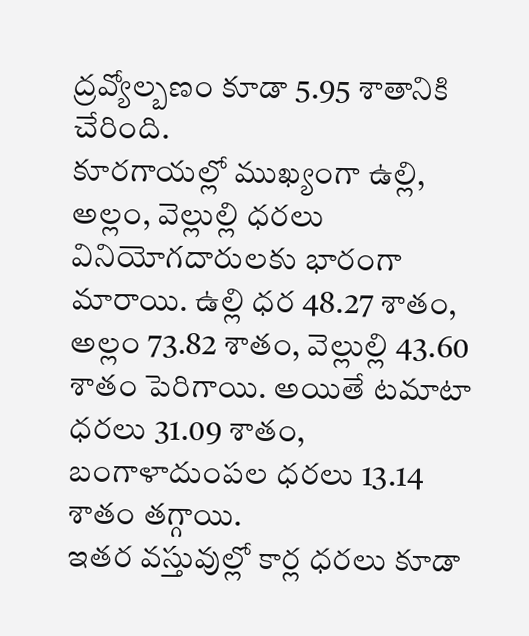ద్రవ్యోల్బణం కూడా 5.95 శాతానికి చేరింది.
కూరగాయల్లో ముఖ్యంగా ఉల్లి, అల్లం, వెల్లుల్లి ధరలు వినియోగదారులకు భారంగా మారాయి. ఉల్లి ధర 48.27 శాతం, అల్లం 73.82 శాతం, వెల్లుల్లి 43.60 శాతం పెరిగాయి. అయితే టమాటా ధరలు 31.09 శాతం, బంగాళాదుంపల ధరలు 13.14 శాతం తగ్గాయి.
ఇతర వస్తువుల్లో కార్ల ధరలు కూడా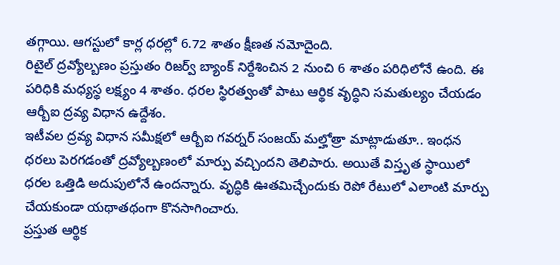తగ్గాయి. ఆగస్టులో కార్ల ధరల్లో 6.72 శాతం క్షీణత నమోదైంది.
రిటైల్ ద్రవ్యోల్బణం ప్రస్తుతం రిజర్వ్ బ్యాంక్ నిర్దేశించిన 2 నుంచి 6 శాతం పరిధిలోనే ఉంది. ఈ పరిధికి మధ్యస్థ లక్ష్యం 4 శాతం. ధరల స్థిరత్వంతో పాటు ఆర్థిక వృద్ధిని సమతుల్యం చేయడం ఆర్బీఐ ద్రవ్య విధాన ఉద్దేశం.
ఇటీవల ద్రవ్య విధాన సమీక్షలో ఆర్బీఐ గవర్నర్ సంజయ్ మల్హోత్రా మాట్లాడుతూ.. ఇంధన ధరలు పెరగడంతో ద్రవ్యోల్బణంలో మార్పు వచ్చిందని తెలిపారు. అయితే విస్తృత స్థాయిలో ధరల ఒత్తిడి అదుపులోనే ఉందన్నారు. వృద్ధికి ఊతమిచ్చేందుకు రెపో రేటులో ఎలాంటి మార్పు చేయకుండా యథాతథంగా కొనసాగించారు.
ప్రస్తుత ఆర్థిక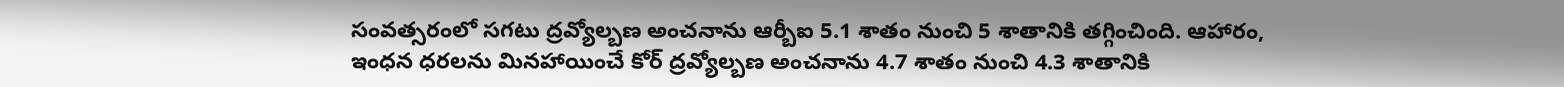సంవత్సరంలో సగటు ద్రవ్యోల్బణ అంచనాను ఆర్బీఐ 5.1 శాతం నుంచి 5 శాతానికి తగ్గించింది. ఆహారం, ఇంధన ధరలను మినహాయించే కోర్ ద్రవ్యోల్బణ అంచనాను 4.7 శాతం నుంచి 4.3 శాతానికి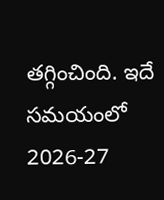తగ్గించింది. ఇదే సమయంలో 2026-27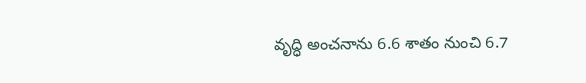వృద్ధి అంచనాను 6.6 శాతం నుంచి 6.7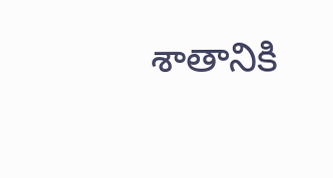శాతానికి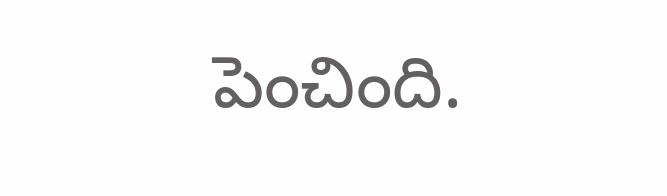పెంచింది.